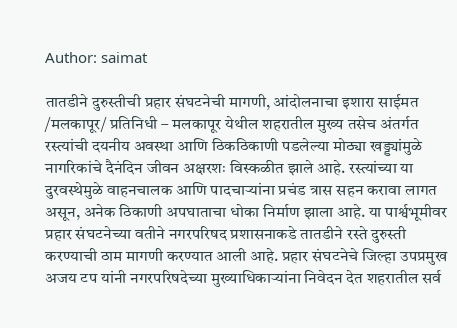Author: saimat

तातडीने दुरुस्तीची प्रहार संघटनेची मागणी, आंदोलनाचा इशारा साईमत /मलकापूर/ प्रतिनिधी – मलकापूर येथील शहरातील मुख्य तसेच अंतर्गत रस्त्यांची दयनीय अवस्था आणि ठिकठिकाणी पडलेल्या मोठ्या खड्ड्यांमुळे नागरिकांचे दैनंदिन जीवन अक्षरशः विस्कळीत झाले आहे. रस्त्यांच्या या दुरवस्थेमुळे वाहनचालक आणि पादचाऱ्यांना प्रचंड त्रास सहन करावा लागत असून, अनेक ठिकाणी अपघाताचा धोका निर्माण झाला आहे. या पार्श्वभूमीवर प्रहार संघटनेच्या वतीने नगरपरिषद प्रशासनाकडे तातडीने रस्ते दुरुस्ती करण्याची ठाम मागणी करण्यात आली आहे. प्रहार संघटनेचे जिल्हा उपप्रमुख अजय टप यांनी नगरपरिषदेच्या मुख्याधिकाऱ्यांना निवेदन देत शहरातील सर्व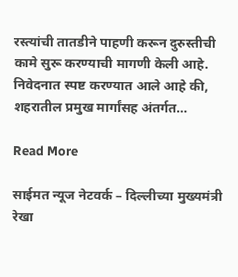रस्त्यांची तातडीने पाहणी करून दुरुस्तीची कामे सुरू करण्याची मागणी केली आहे. निवेदनात स्पष्ट करण्यात आले आहे की, शहरातील प्रमुख मार्गांसह अंतर्गत…

Read More

साईमत न्यूज नेटवर्क – दिल्लीच्या मुख्यमंत्री रेखा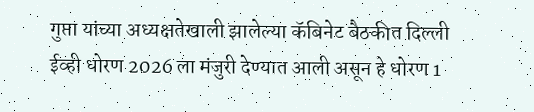गुप्ता यांच्या अध्यक्षतेखाली झालेल्या कॅबिनेट बैठकीत दिल्ली ईव्ही धोरण 2026 ला मंजुरी देण्यात आली असून हे धोरण 1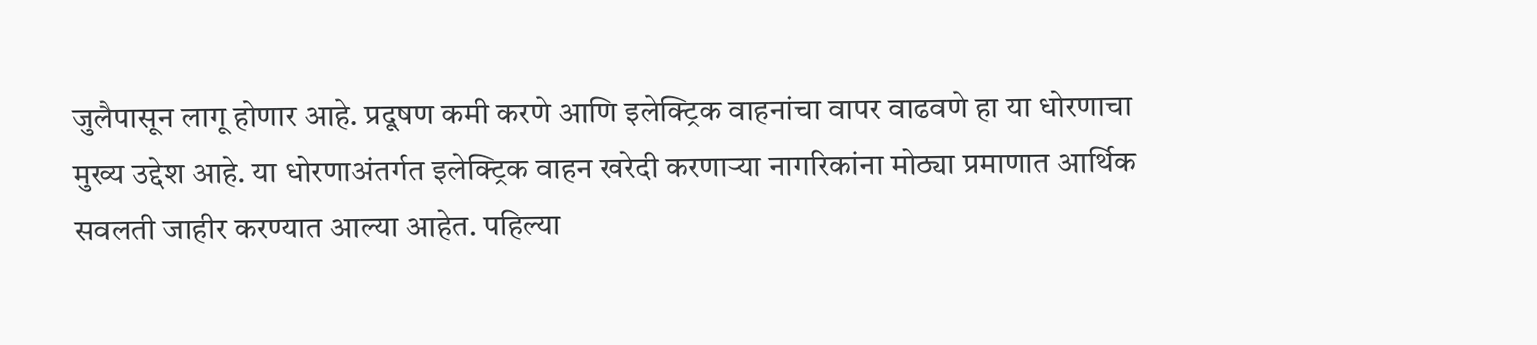जुलैपासून लागू होणार आहे. प्रदूषण कमी करणे आणि इलेक्ट्रिक वाहनांचा वापर वाढवणे हा या धोरणाचा मुख्य उद्देश आहे. या धोरणाअंतर्गत इलेक्ट्रिक वाहन खरेदी करणाऱ्या नागरिकांना मोठ्या प्रमाणात आर्थिक सवलती जाहीर करण्यात आल्या आहेत. पहिल्या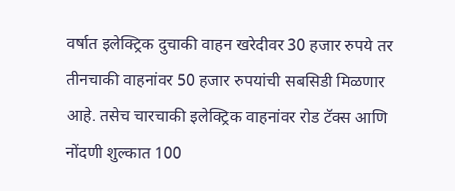वर्षात इलेक्ट्रिक दुचाकी वाहन खरेदीवर 30 हजार रुपये तर तीनचाकी वाहनांवर 50 हजार रुपयांची सबसिडी मिळणार आहे. तसेच चारचाकी इलेक्ट्रिक वाहनांवर रोड टॅक्स आणि नोंदणी शुल्कात 100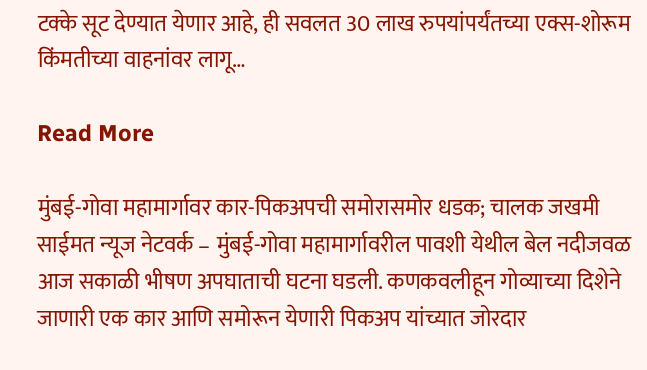टक्के सूट देण्यात येणार आहे, ही सवलत 30 लाख रुपयांपर्यंतच्या एक्स-शोरूम किंमतीच्या वाहनांवर लागू…

Read More

मुंबई-गोवा महामार्गावर कार-पिकअपची समोरासमोर धडक; चालक जखमी साईमत न्यूज नेटवर्क – मुंबई-गोवा महामार्गावरील पावशी येथील बेल नदीजवळ आज सकाळी भीषण अपघाताची घटना घडली. कणकवलीहून गोव्याच्या दिशेने जाणारी एक कार आणि समोरून येणारी पिकअप यांच्यात जोरदार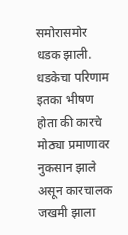समोरासमोर धडक झाली. धडकेचा परिणाम इतका भीषण होता की कारचे मोठ्या प्रमाणावर नुकसान झाले असून कारचालक जखमी झाला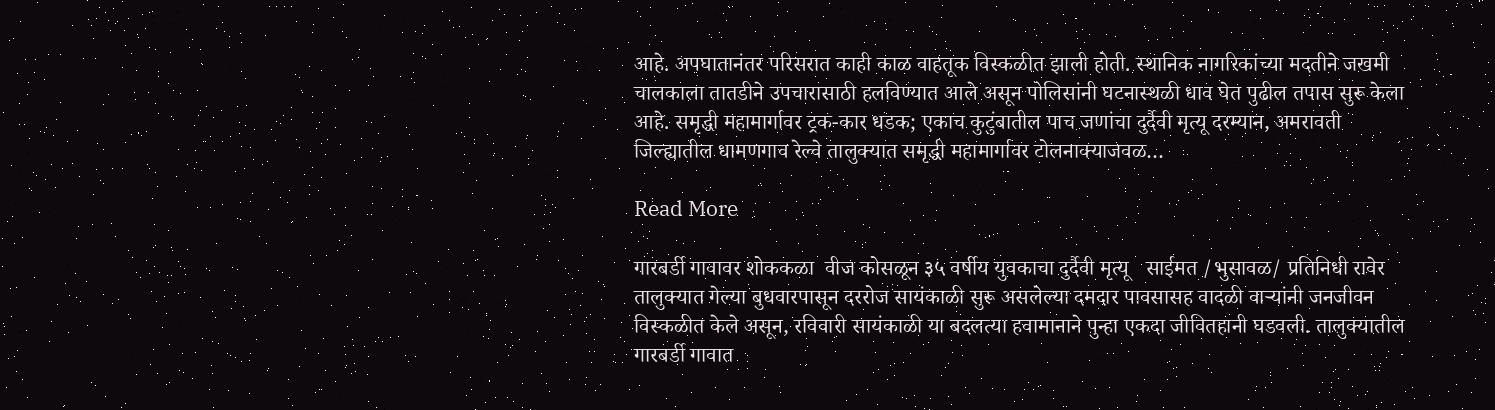आहे. अपघातानंतर परिसरात काही काळ वाहतूक विस्कळीत झाली होती. स्थानिक नागरिकांच्या मदतीने जखमी चालकाला तातडीने उपचारासाठी हलविण्यात आले असून पोलिसांनी घटनास्थळी धाव घेत पुढील तपास सुरू केला आहे. समृद्धी महामार्गावर ट्रक-कार धडक; एकाच कुटुंबातील पाच जणांचा दुर्दैवी मृत्यू दरम्यान, अमरावती जिल्ह्यातील धामणगाव रेल्वे तालुक्यात समृद्धी महामार्गावर टोलनाक्याजवळ…

Read More

गारबर्डी गावावर शोककळा  वीज कोसळून ३५ वर्षीय युवकाचा दुर्दैवी मृत्यू   साईमत /भुसावळ/ प्रतिनिधी रावेर तालुक्यात गेल्या बुधवारपासून दररोज सायंकाळी सुरू असलेल्या दमदार पावसासह वादळी वाऱ्यांनी जनजीवन विस्कळीत केले असून, रविवारी सायंकाळी या बदलत्या हवामानाने पुन्हा एकदा जीवितहानी घडवली. तालुक्यातील गारबर्डी गावात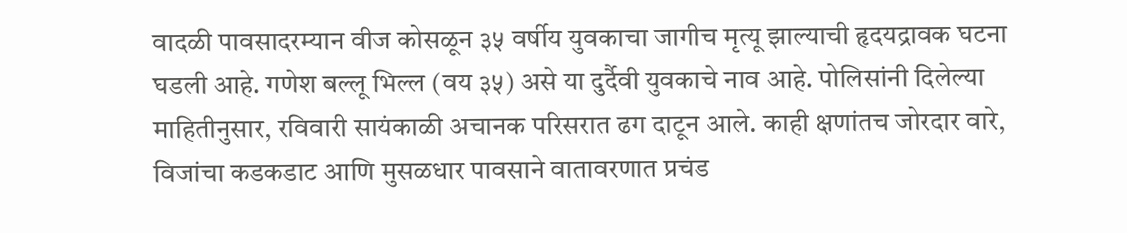वादळी पावसादरम्यान वीज कोसळून ३५ वर्षीय युवकाचा जागीच मृत्यू झाल्याची हृदयद्रावक घटना घडली आहे. गणेश बल्लू भिल्ल (वय ३५) असे या दुर्दैवी युवकाचे नाव आहे. पोलिसांनी दिलेल्या माहितीनुसार, रविवारी सायंकाळी अचानक परिसरात ढग दाटून आले. काही क्षणांतच जोरदार वारे, विजांचा कडकडाट आणि मुसळधार पावसाने वातावरणात प्रचंड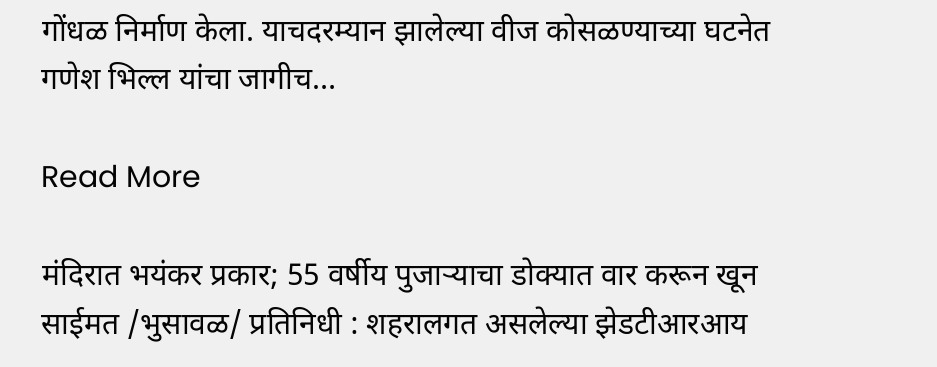गोंधळ निर्माण केला. याचदरम्यान झालेल्या वीज कोसळण्याच्या घटनेत गणेश भिल्ल यांचा जागीच…

Read More

मंदिरात भयंकर प्रकार; 55 वर्षीय पुजाऱ्याचा डोक्यात वार करून खून साईमत /भुसावळ/ प्रतिनिधी : शहरालगत असलेल्या झेडटीआरआय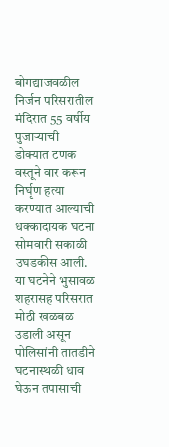बोगद्याजवळील निर्जन परिसरातील मंदिरात 55 वर्षीय पुजाऱ्याची डोक्यात टणक वस्तूने वार करून निर्घृण हत्या करण्यात आल्याची धक्कादायक घटना सोमवारी सकाळी उघडकीस आली. या घटनेने भुसावळ शहरासह परिसरात मोठी खळबळ उडाली असून पोलिसांनी तातडीने घटनास्थळी धाव घेऊन तपासाची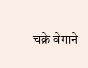चक्रे वेगाने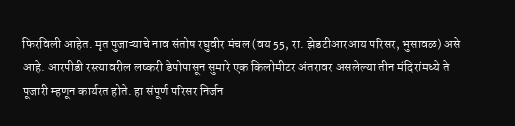फिरविली आहेत. मृत पुजाऱ्याचे नाव संतोष रघुवीर मंचल (वय 55, रा. झेडटीआरआय परिसर, भुसावळ) असे आहे. आरपीडी रस्त्यावरील लष्करी डेपोपासून सुमारे एक किलोमीटर अंतरावर असलेल्या तीन मंदिरांमध्ये ते पूजारी म्हणून कार्यरत होते. हा संपूर्ण परिसर निर्जन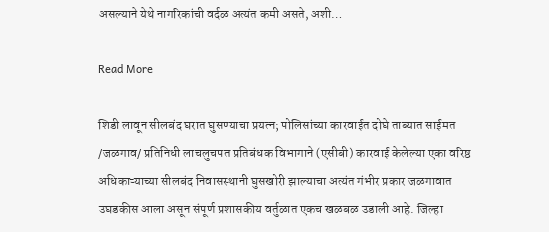असल्याने येथे नागरिकांची वर्दळ अत्यंत कमी असते, अशी…

Read More

शिडी लावून सीलबंद घरात घुसण्याचा प्रयत्न; पोलिसांच्या कारवाईत दोघे ताब्यात साईमत /जळगाव/ प्रतिनिधी लाचलुचपत प्रतिबंधक विभागाने (एसीबी) कारवाई केलेल्या एका वरिष्ठ अधिकाऱ्याच्या सीलबंद निवासस्थानी घुसखोरी झाल्याचा अत्यंत गंभीर प्रकार जळगावात उघडकीस आला असून संपूर्ण प्रशासकीय वर्तुळात एकच खळबळ उडाली आहे. जिल्हा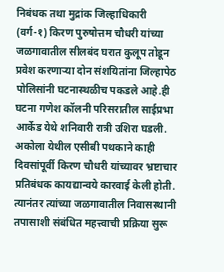निबंधक तथा मुद्रांक जिल्हाधिकारी (वर्ग-१) किरण पुरुषोत्तम चौधरी यांच्या जळगावातील सीलबंद घरात कुलूप तोडून प्रवेश करणाऱ्या दोन संशयितांना जिल्हापेठ पोलिसांनी घटनास्थळीच पकडले आहे.ही घटना गणेश कॉलनी परिसरातील साईप्रभा आर्केड येथे शनिवारी रात्री उशिरा घडली. अकोला येथील एसीबी पथकाने काही दिवसांपूर्वी किरण चौधरी यांच्यावर भ्रष्टाचार प्रतिबंधक कायद्यान्वये कारवाई केली होती. त्यानंतर त्यांच्या जळगावातील निवासस्थानी तपासाशी संबंधित महत्त्वाची प्रक्रिया सुरू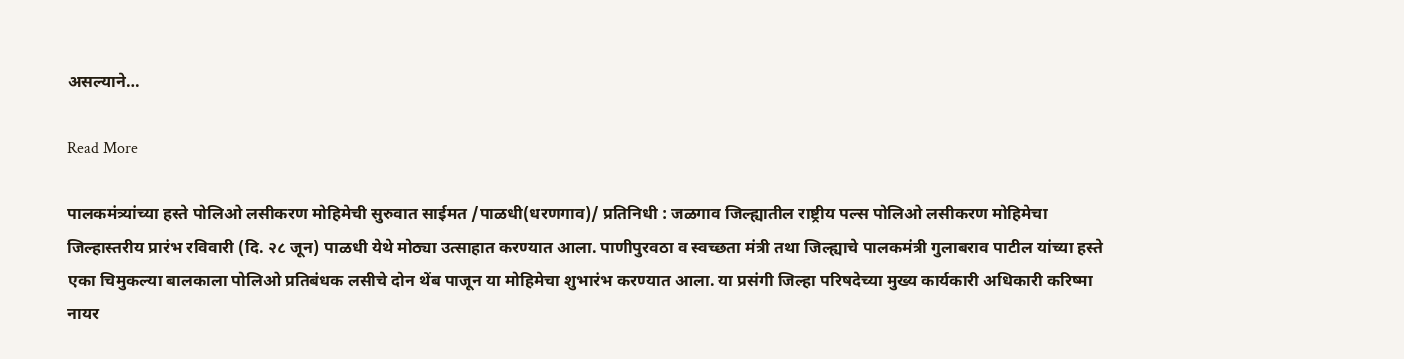असल्याने…

Read More

पालकमंत्र्यांच्या हस्ते पोलिओ लसीकरण मोहिमेची सुरुवात साईमत /पाळधी(धरणगाव)/ प्रतिनिधी : जळगाव जिल्ह्यातील राष्ट्रीय पल्स पोलिओ लसीकरण मोहिमेचा जिल्हास्तरीय प्रारंभ रविवारी (दि. २८ जून) पाळधी येथे मोठ्या उत्साहात करण्यात आला. पाणीपुरवठा व स्वच्छता मंत्री तथा जिल्ह्याचे पालकमंत्री गुलाबराव पाटील यांच्या हस्ते एका चिमुकल्या बालकाला पोलिओ प्रतिबंधक लसीचे दोन थेंब पाजून या मोहिमेचा शुभारंभ करण्यात आला. या प्रसंगी जिल्हा परिषदेच्या मुख्य कार्यकारी अधिकारी करिष्मा नायर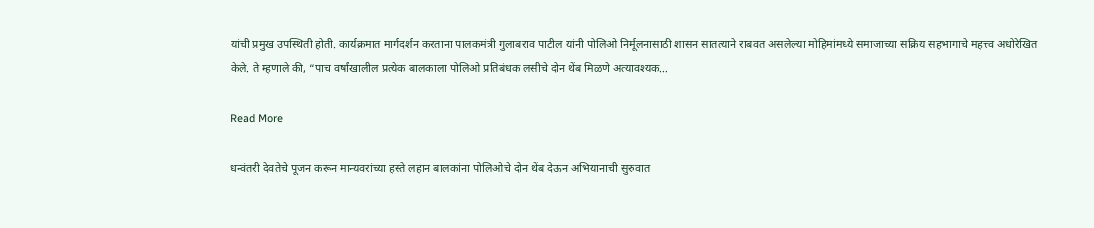यांची प्रमुख उपस्थिती होती. कार्यक्रमात मार्गदर्शन करताना पालकमंत्री गुलाबराव पाटील यांनी पोलिओ निर्मूलनासाठी शासन सातत्याने राबवत असलेल्या मोहिमांमध्ये समाजाच्या सक्रिय सहभागाचे महत्त्व अधोरेखित केले. ते म्हणाले की, “पाच वर्षांखालील प्रत्येक बालकाला पोलिओ प्रतिबंधक लसीचे दोन थेंब मिळणे अत्यावश्यक…

Read More

धन्वंतरी देवतेचे पूजन करून मान्यवरांच्या हस्ते लहान बालकांना पोलिओचे दोन थेंब देऊन अभियानाची सुरुवात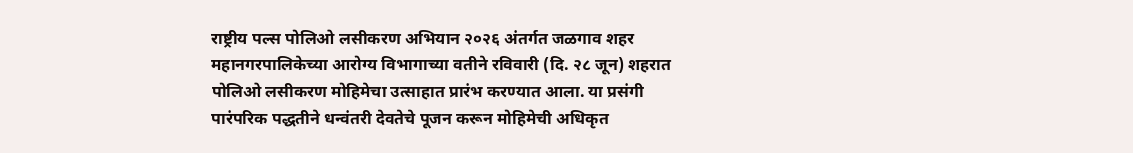राष्ट्रीय पल्स पोलिओ लसीकरण अभियान २०२६ अंतर्गत जळगाव शहर महानगरपालिकेच्या आरोग्य विभागाच्या वतीने रविवारी (दि. २८ जून) शहरात पोलिओ लसीकरण मोहिमेचा उत्साहात प्रारंभ करण्यात आला. या प्रसंगी पारंपरिक पद्धतीने धन्वंतरी देवतेचे पूजन करून मोहिमेची अधिकृत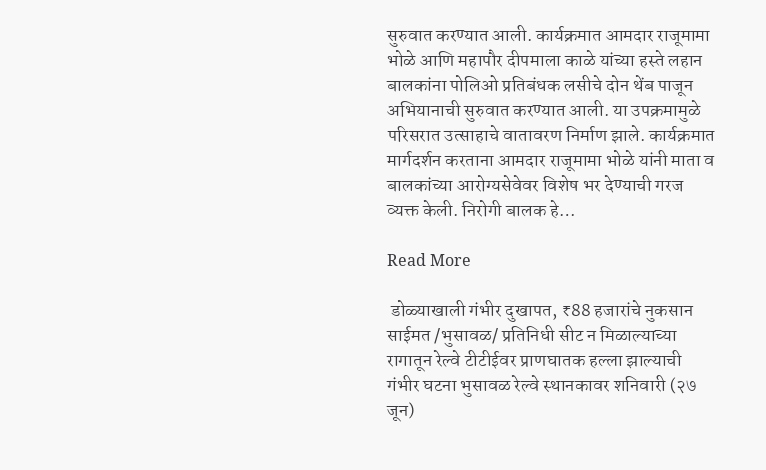सुरुवात करण्यात आली. कार्यक्रमात आमदार राजूमामा भोळे आणि महापौर दीपमाला काळे यांच्या हस्ते लहान बालकांना पोलिओ प्रतिबंधक लसीचे दोन थेंब पाजून अभियानाची सुरुवात करण्यात आली. या उपक्रमामुळे परिसरात उत्साहाचे वातावरण निर्माण झाले. कार्यक्रमात मार्गदर्शन करताना आमदार राजूमामा भोळे यांनी माता व बालकांच्या आरोग्यसेवेवर विशेष भर देण्याची गरज व्यक्त केली. निरोगी बालक हे…

Read More

 डोळ्याखाली गंभीर दुखापत, ₹88 हजारांचे नुकसान साईमत /भुसावळ/ प्रतिनिधी सीट न मिळाल्याच्या रागातून रेल्वे टीटीईवर प्राणघातक हल्ला झाल्याची गंभीर घटना भुसावळ रेल्वे स्थानकावर शनिवारी (२७ जून)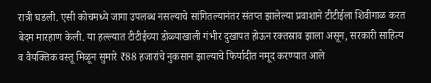रात्री घडली. एसी कोचमध्ये जागा उपलब्ध नसल्याचे सांगितल्यानंतर संतप्त झालेल्या प्रवाशाने टीटीईला शिवीगाळ करत बेदम मारहाण केली. या हल्ल्यात टीटीईच्या डोळ्याखाली गंभीर दुखापत होऊन रक्तस्राव झाला असून, सरकारी साहित्य व वैयक्तिक वस्तू मिळून सुमारे ₹88 हजारांचे नुकसान झाल्याचे फिर्यादीत नमूद करण्यात आले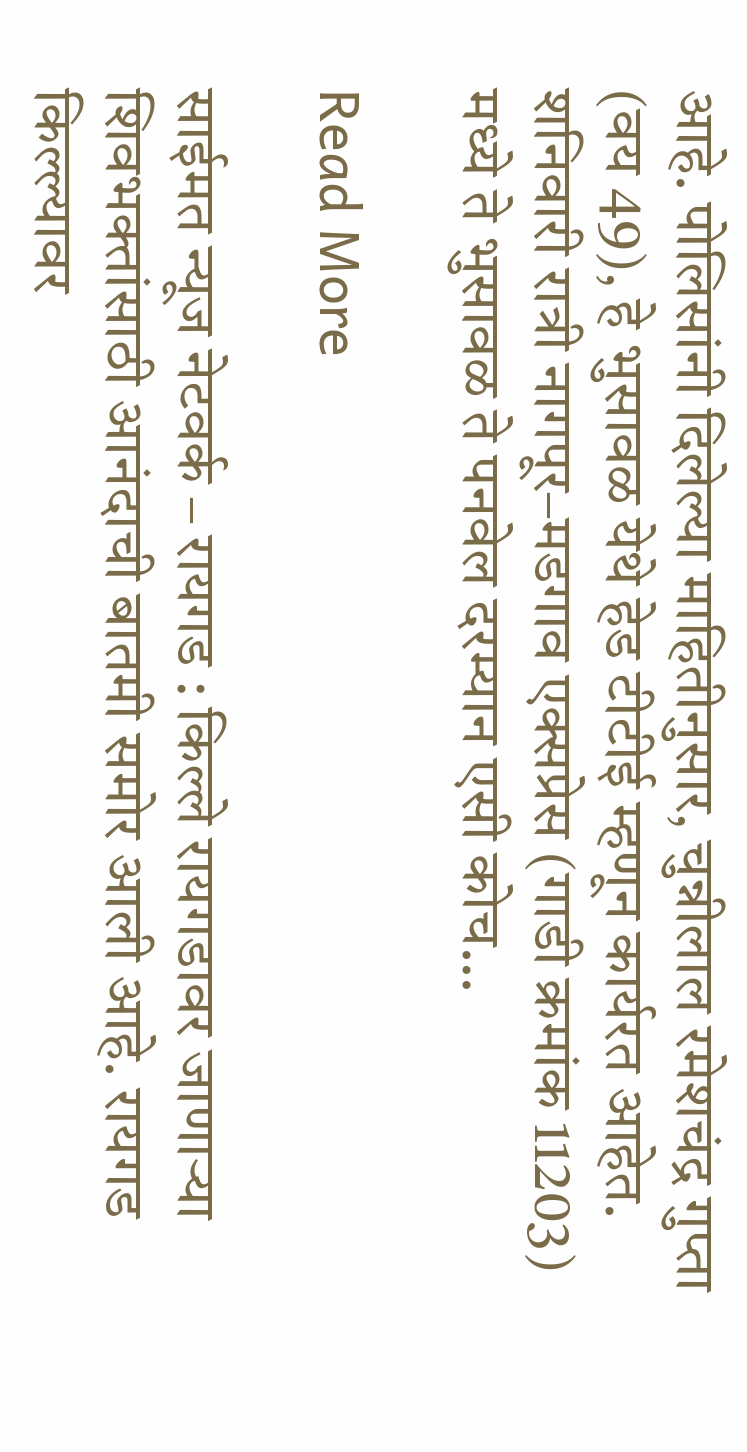आहे. पोलिसांनी दिलेल्या माहितीनुसार, चुन्नीलाल रमेशचंद्र गुप्ता (वय 49), हे भुसावळ येथे हेड टीटीई म्हणून कार्यरत आहेत. शनिवारी रात्री नागपूर–मडगाव एक्सप्रेस (गाडी क्रमांक 11203) मध्ये ते भुसावळ ते पनवेल दरम्यान एसी कोच…

Read More

साईमत न्यूज नेटवर्क – रायगड : किल्ले रायगडावर जाणाऱ्या शिवभक्तांसाठी आनंदाची बातमी समोर आली आहे. रायगड किल्ल्यावर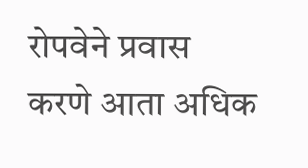रोपवेने प्रवास करणे आता अधिक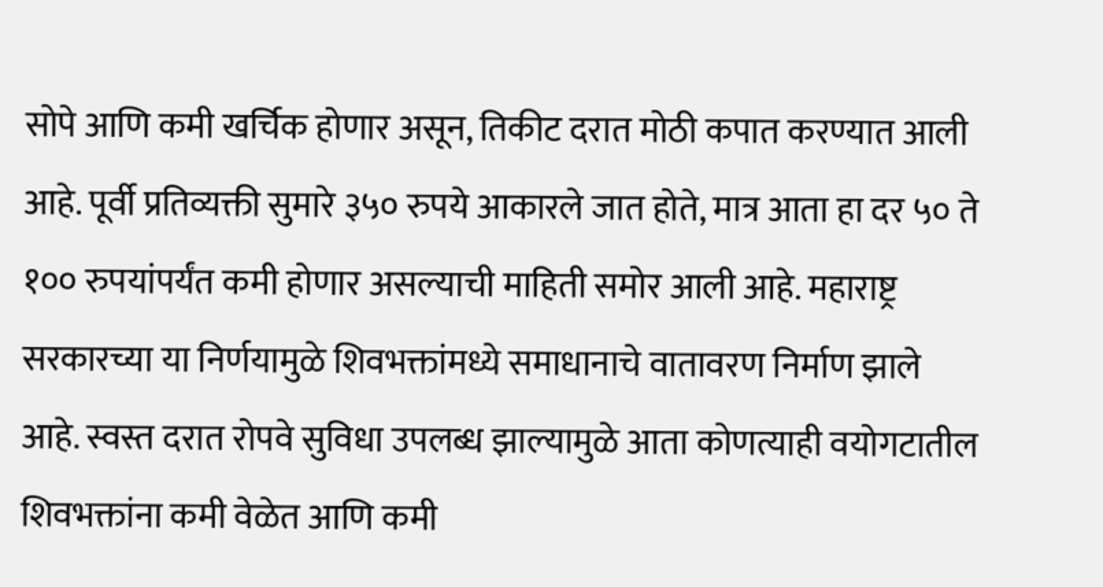सोपे आणि कमी खर्चिक होणार असून, तिकीट दरात मोठी कपात करण्यात आली आहे. पूर्वी प्रतिव्यक्ती सुमारे ३५० रुपये आकारले जात होते, मात्र आता हा दर ५० ते १०० रुपयांपर्यंत कमी होणार असल्याची माहिती समोर आली आहे. महाराष्ट्र सरकारच्या या निर्णयामुळे शिवभक्तांमध्ये समाधानाचे वातावरण निर्माण झाले आहे. स्वस्त दरात रोपवे सुविधा उपलब्ध झाल्यामुळे आता कोणत्याही वयोगटातील शिवभक्तांना कमी वेळेत आणि कमी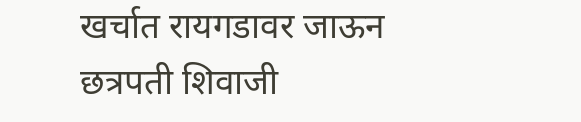खर्चात रायगडावर जाऊन छत्रपती शिवाजी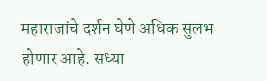महाराजांचे दर्शन घेणे अधिक सुलभ होणार आहे. सध्या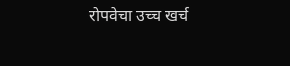रोपवेचा उच्च खर्च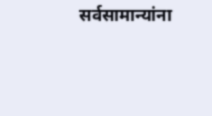सर्वसामान्यांना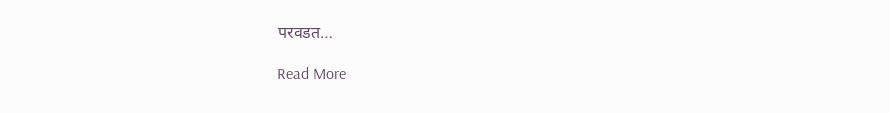परवडत…

Read More